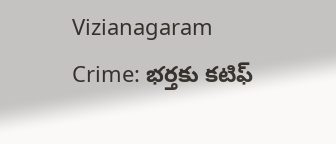Vizianagaram Crime: భర్తకు కటిఫ్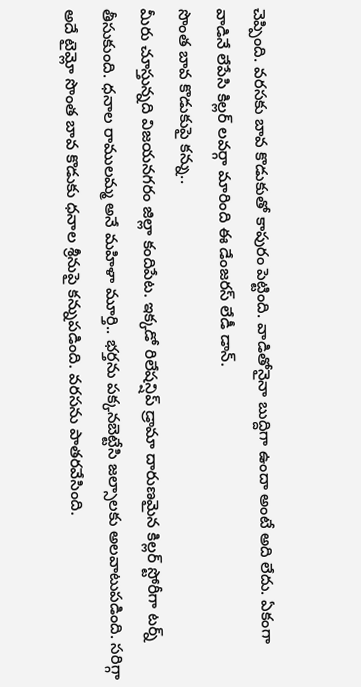చెప్పింది. వరసకు బావ కొడుకుతో కాపురం పెట్టింది. వాడితోనైనా బుద్దిగా ఉందా అంటే అది లేదు. ఏకంగా వాడినే లేపేసి కిల్లర్ లవర్గా మారింది ఈ డేంజరస్ లేడీ డాన్.
సొంత బావ కొడుకుపై కన్ను..
మీరు చూస్తున్నది విజయనగరం జిల్లా కందిపేట. ఇక్కడో రిలేషన్షిప్ డ్రామా దారుణమైన కిల్లర్ స్టోరీగా టర్న్ తీసుకుంది. ధనాల రాములమ్మ అనే మహిళా మూర్తి.. భర్తను పక్కనబెట్టేసి జల్సాలకు అలవాటుపడింది. సరిగ్గా అదే టైమ్లో సొంత బావ కొడుకు ధనాల శ్రీనుపై కన్నుపడింది. వరసను పాతరవేసింది.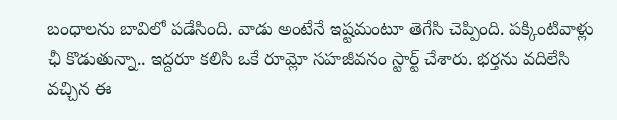బంధాలను బావిలో పడేసింది. వాడు అంటేనే ఇష్టమంటూ తెగేసి చెప్పింది. పక్కింటివాళ్లు ఛీ కొడుతున్నా.. ఇద్దరూ కలిసి ఒకే రూమ్లో సహజీవనం స్టార్ట్ చేశారు. భర్తను వదిలేసి వచ్చిన ఈ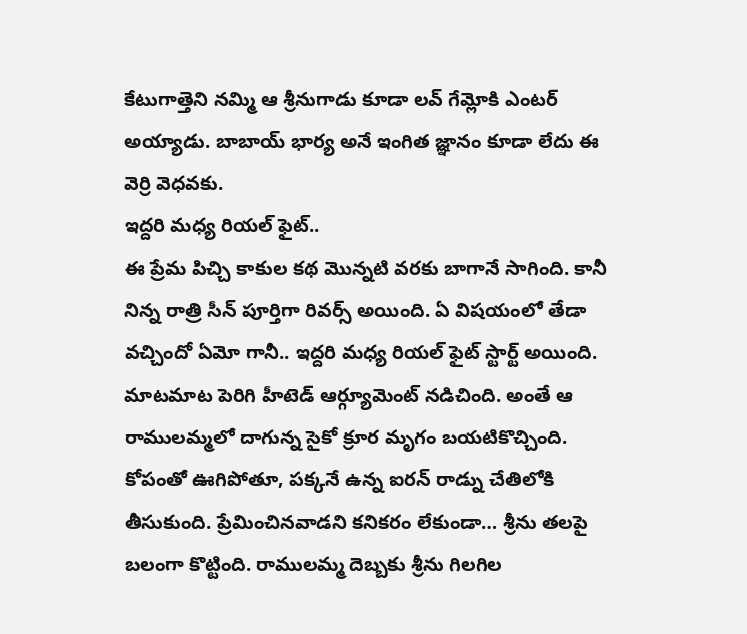కేటుగాత్తెని నమ్మి ఆ శ్రీనుగాడు కూడా లవ్ గేమ్లోకి ఎంటర్ అయ్యాడు. బాబాయ్ భార్య అనే ఇంగిత జ్ఞానం కూడా లేదు ఈ వెర్రి వెధవకు.
ఇద్దరి మధ్య రియల్ ఫైట్..
ఈ ప్రేమ పిచ్చి కాకుల కథ మొన్నటి వరకు బాగానే సాగింది. కానీ నిన్న రాత్రి సీన్ పూర్తిగా రివర్స్ అయింది. ఏ విషయంలో తేడా వచ్చిందో ఏమో గానీ.. ఇద్దరి మధ్య రియల్ ఫైట్ స్టార్ట్ అయింది. మాటమాట పెరిగి హీటెడ్ ఆర్గ్యూమెంట్ నడిచింది. అంతే ఆ రాములమ్మలో దాగున్న సైకో క్రూర మృగం బయటికొచ్చింది. కోపంతో ఊగిపోతూ, పక్కనే ఉన్న ఐరన్ రాడ్ను చేతిలోకి తీసుకుంది. ప్రేమించినవాడని కనికరం లేకుండా… శ్రీను తలపై బలంగా కొట్టింది. రాములమ్మ దెబ్బకు శ్రీను గిలగిల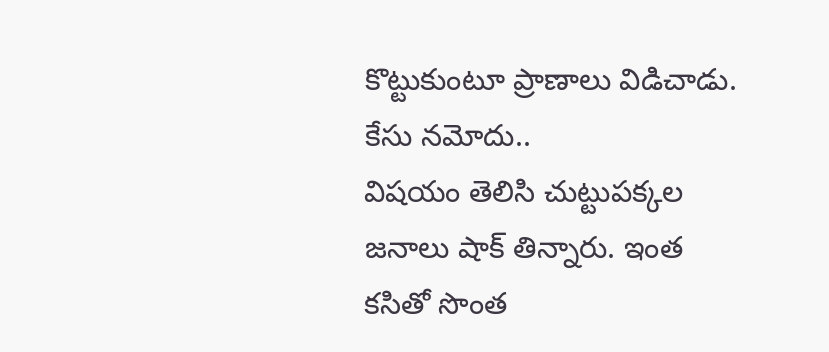కొట్టుకుంటూ ప్రాణాలు విడిచాడు.
కేసు నమోదు..
విషయం తెలిసి చుట్టుపక్కల జనాలు షాక్ తిన్నారు. ఇంత కసితో సొంత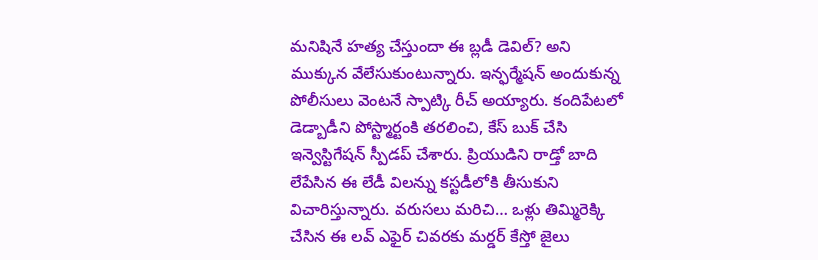మనిషినే హత్య చేస్తుందా ఈ బ్లడీ డెవిల్? అని ముక్కున వేలేసుకుంటున్నారు. ఇన్ఫర్మేషన్ అందుకున్న పోలీసులు వెంటనే స్పాట్కి రీచ్ అయ్యారు. కందిపేటలో డెడ్బాడీని పోస్ట్మార్టంకి తరలించి, కేస్ బుక్ చేసి ఇన్వెస్టిగేషన్ స్పీడప్ చేశారు. ప్రియుడిని రాడ్తో బాది లేపేసిన ఈ లేడీ విలన్ను కస్టడీలోకి తీసుకుని విచారిస్తున్నారు. వరుసలు మరిచి… ఒళ్లు తిమ్మిరెక్కి చేసిన ఈ లవ్ ఎఫైర్ చివరకు మర్డర్ కేస్తో జైలు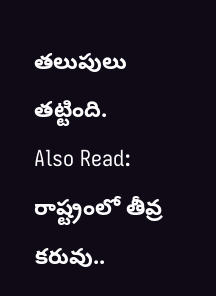తలుపులు తట్టింది.
Also Read: రాష్ట్రంలో తీవ్ర కరువు..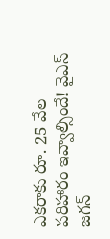ఎకరాకు రూ. 25 వేల పరిహారం ఇవ్వాల్సిందే! వైఎస్ జగన్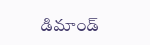డిమాండ్